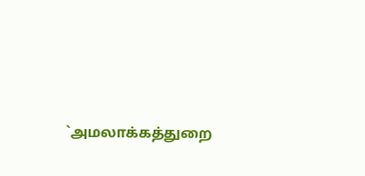`அமலாக்கத்துறை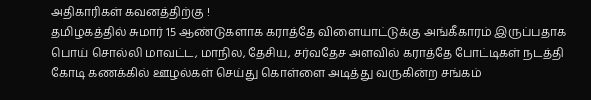அதிகாரிகள் கவனத்திற்கு !
தமிழகத்தில் சுமார் 15 ஆண்டுகளாக கராத்தே விளையாட்டுக்கு அங்கீகாரம் இருப்பதாக பொய் சொல்லி மாவட்ட, மாநில, தேசிய, சர்வதேச அளவில் கராத்தே போட்டிகள் நடத்தி கோடி கணக்கில் ஊழல்கள் செய்து கொள்ளை அடித்து வருகின்ற சங்கம்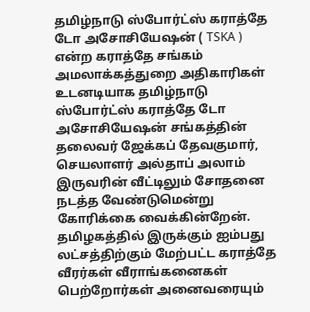தமிழ்நாடு ஸ்போர்ட்ஸ் கராத்தே டோ அசோசியேஷன் ( TSKA ) என்ற கராத்தே சங்கம் அமலாக்கத்துறை அதிகாரிகள் உடனடியாக தமிழ்நாடு ஸ்போர்ட்ஸ் கராத்தே டோ அசோசியேஷன் சங்கத்தின் தலைவர் ஜேக்கப் தேவகுமார், செயலாளர் அல்தாப் அலாம் இருவரின் வீட்டிலும் சோதனை நடத்த வேண்டுமென்று கோரிக்கை வைக்கின்றேன்.
தமிழகத்தில் இருக்கும் ஐம்பது லட்சத்திற்கும் மேற்பட்ட கராத்தே வீரர்கள் வீராங்கனைகள் பெற்றோர்கள் அனைவரையும்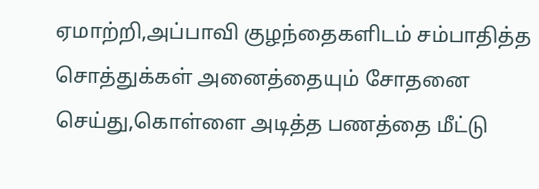ஏமாற்றி,அப்பாவி குழந்தைகளிடம் சம்பாதித்த சொத்துக்கள் அனைத்தையும் சோதனை செய்து,கொள்ளை அடித்த பணத்தை மீட்டு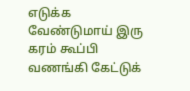எடுக்க வேண்டுமாய் இரு கரம் கூப்பி வணங்கி கேட்டுக்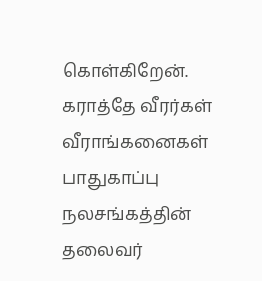கொள்கிறேன்.
கராத்தே வீரர்கள் வீராங்கனைகள் பாதுகாப்பு நலசங்கத்தின் தலைவர்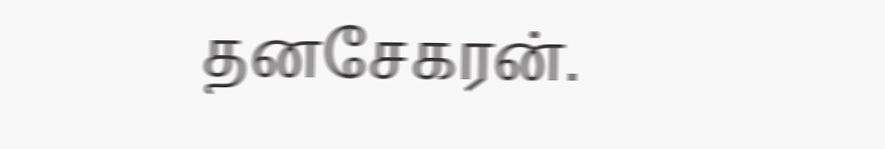தனசேகரன்.